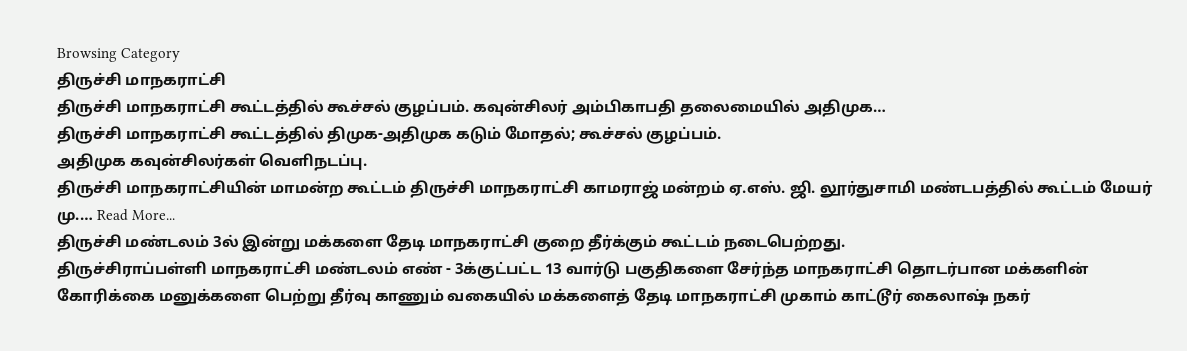Browsing Category
திருச்சி மாநகராட்சி
திருச்சி மாநகராட்சி கூட்டத்தில் கூச்சல் குழப்பம். கவுன்சிலர் அம்பிகாபதி தலைமையில் அதிமுக…
திருச்சி மாநகராட்சி கூட்டத்தில் திமுக-அதிமுக கடும் மோதல்; கூச்சல் குழப்பம்.
அதிமுக கவுன்சிலர்கள் வெளிநடப்பு.
திருச்சி மாநகராட்சியின் மாமன்ற கூட்டம் திருச்சி மாநகராட்சி காமராஜ் மன்றம் ஏ.எஸ். ஜி. லூர்துசாமி மண்டபத்தில் கூட்டம் மேயர் மு.… Read More...
திருச்சி மண்டலம் 3ல் இன்று மக்களை தேடி மாநகராட்சி குறை தீர்க்கும் கூட்டம் நடைபெற்றது.
திருச்சிராப்பள்ளி மாநகராட்சி மண்டலம் எண் - 3க்குட்பட்ட 13 வார்டு பகுதிகளை சேர்ந்த மாநகராட்சி தொடர்பான மக்களின் கோரிக்கை மனுக்களை பெற்று தீர்வு காணும் வகையில் மக்களைத் தேடி மாநகராட்சி முகாம் காட்டூர் கைலாஷ் நகர்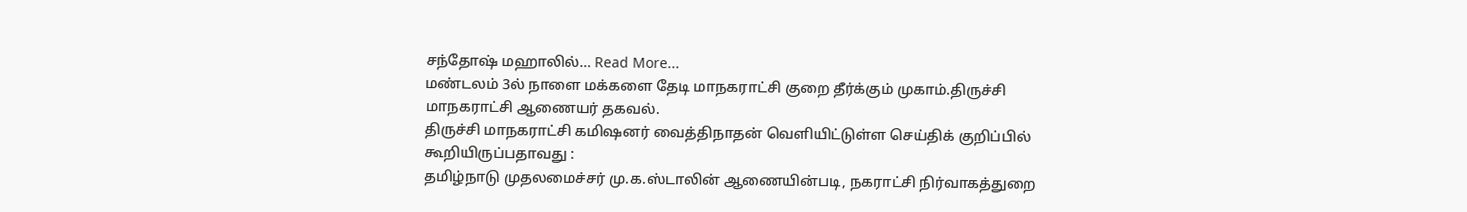சந்தோஷ் மஹாலில்… Read More...
மண்டலம் 3ல் நாளை மக்களை தேடி மாநகராட்சி குறை தீர்க்கும் முகாம்.திருச்சி மாநகராட்சி ஆணையர் தகவல்.
திருச்சி மாநகராட்சி கமிஷனர் வைத்திநாதன் வெளியிட்டுள்ள செய்திக் குறிப்பில் கூறியிருப்பதாவது :
தமிழ்நாடு முதலமைச்சர் மு.க.ஸ்டாலின் ஆணையின்படி, நகராட்சி நிர்வாகத்துறை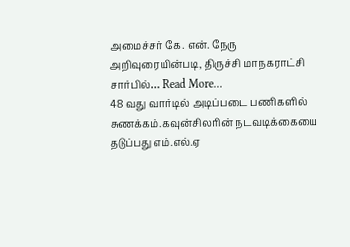அமைச்சர் கே. என். நேரு அறிவுரையின்படி, திருச்சி மாநகராட்சி சார்பில்… Read More...
48 வது வார்டில் அடிப்படை பணிகளில் சுணக்கம்.கவுன்சிலரின் நடவடிக்கையை தடுப்பது எம்.எல்.ஏ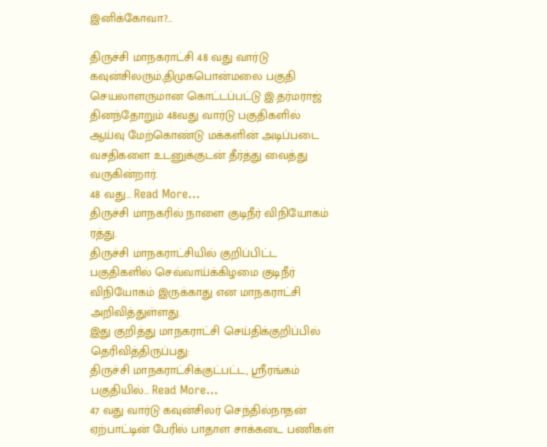இனிக்கோவா?…

திருச்சி மாநகராட்சி 48 வது வார்டு கவுன்சிலரும்,திமுகபொன்மலை பகுதி செயலாளருமான கொட்டப்பட்டு இ.தர்மராஜ் தினந்தோறும் 48வது வார்டு பகுதிகளில் ஆய்வு மேற்கொண்டு மக்களின் அடிப்படை வசதிகளை உடனுக்குடன் தீர்த்து வைத்து வருகின்றார்.
48 வது… Read More...
திருச்சி மாநகரில் நாளை குடிநீர் விநியோகம் ரத்து.
திருச்சி மாநகராட்சியில் குறிப்பிட்ட பகுதிகளில் செவ்வாய்க்கிழமை குடிநீர் விநியோகம் இருக்காது என மாநகராட்சி அறிவித்துள்ளது.
இது குறித்து மாநகராட்சி செய்திக்குறிப்பில் தெரிவித்திருப்பது:
திருச்சி மாநகராட்சிக்குட்பட்ட, ஸ்ரீரங்கம் பகுதியில்… Read More...
47 வது வார்டு கவுன்சிலர் செந்தில்நாதன் ஏற்பாட்டின் பேரில் பாதாள சாக்கடை பணிகள்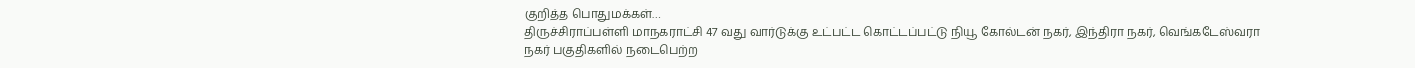குறித்த பொதுமக்கள்…
திருச்சிராப்பள்ளி மாநகராட்சி 47 வது வார்டுக்கு உட்பட்ட கொட்டப்பட்டு நியூ கோல்டன் நகர், இந்திரா நகர், வெங்கடேஸ்வரா நகர் பகுதிகளில் நடைபெற்ற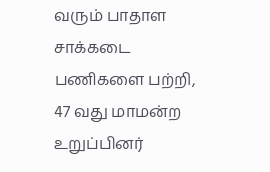வரும் பாதாள சாக்கடை பணிகளை பற்றி,
47 வது மாமன்ற உறுப்பினர்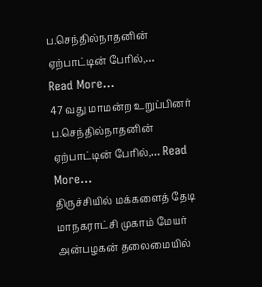ப.செந்தில்நாதனின் ஏற்பாட்டின் பேரில்,…
Read More...
47 வது மாமன்ற உறுப்பினர் ப.செந்தில்நாதனின் ஏற்பாட்டின் பேரில்,… Read More...
திருச்சியில் மக்களைத் தேடி மாநகராட்சி முகாம் மேயர் அன்பழகன் தலைமையில்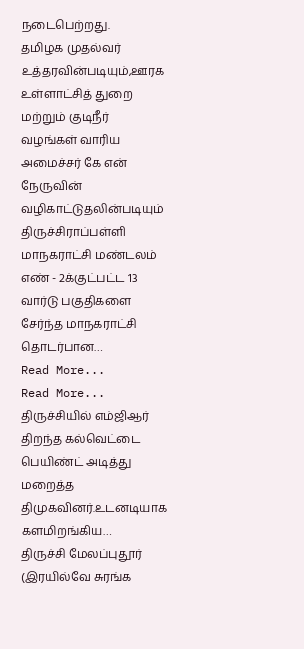நடைபெற்றது.
தமிழக முதல்வர் உத்தரவின்படியும்,ஊரக உள்ளாட்சித் துறை மற்றும் குடிநீர் வழங்கள் வாரிய அமைச்சர் கே என் நேருவின் வழிகாட்டுதலின்படியும்
திருச்சிராப்பள்ளி மாநகராட்சி மண்டலம் எண் - 2க்குட்பட்ட 13 வார்டு பகுதிகளை சேர்ந்த மாநகராட்சி தொடர்பான…
Read More...
Read More...
திருச்சியில் எம்ஜிஆர் திறந்த கல்வெட்டை பெயிண்ட் அடித்து மறைத்த திமுகவினர்.உடனடியாக களமிறங்கிய…
திருச்சி மேலப்புதூர்
(இரயில்வே சுரங்க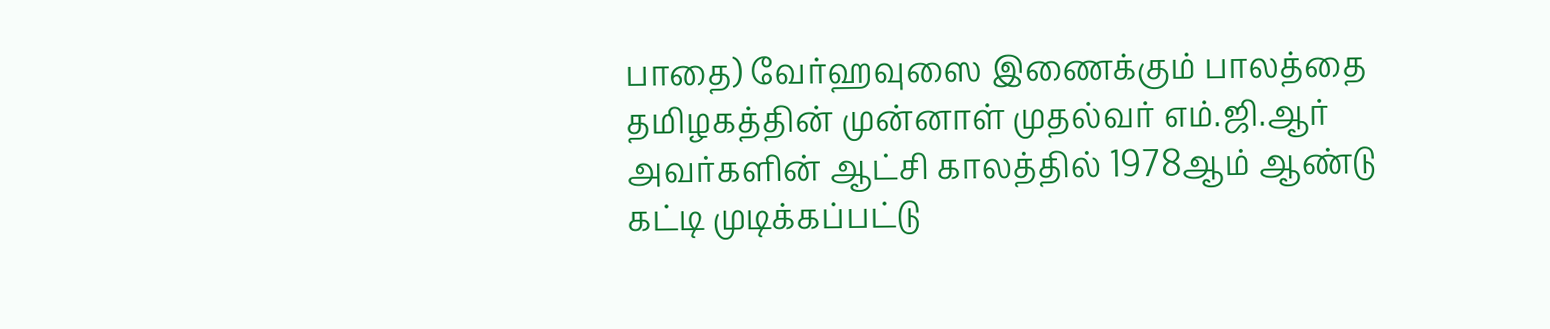பாதை) வேர்ஹவுஸை இணைக்கும் பாலத்தை தமிழகத்தின் முன்னாள் முதல்வர் எம்.ஜி.ஆர் அவர்களின் ஆட்சி காலத்தில் 1978ஆம் ஆண்டு கட்டி முடிக்கப்பட்டு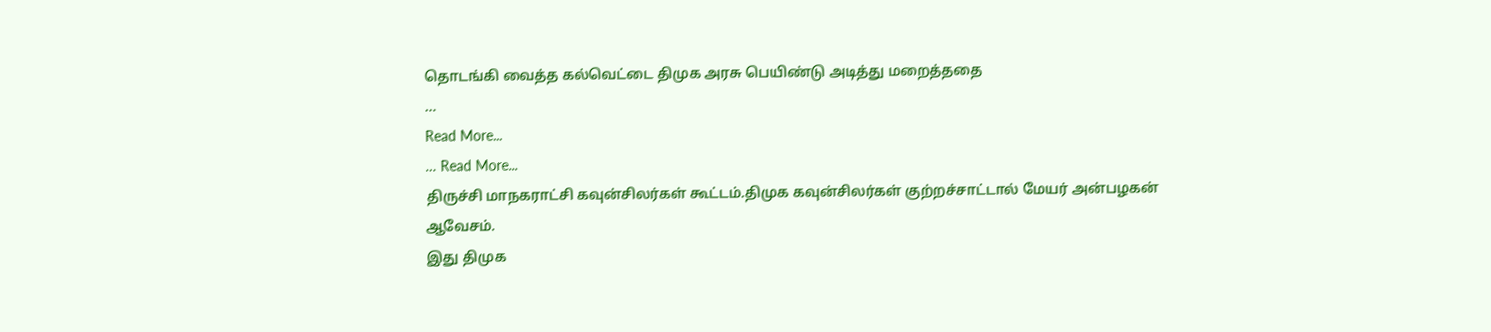தொடங்கி வைத்த கல்வெட்டை திமுக அரசு பெயிண்டு அடித்து மறைத்ததை
…
Read More...
… Read More...
திருச்சி மாநகராட்சி கவுன்சிலர்கள் கூட்டம்.திமுக கவுன்சிலர்கள் குற்றச்சாட்டால் மேயர் அன்பழகன் ஆவேசம்.
இது திமுக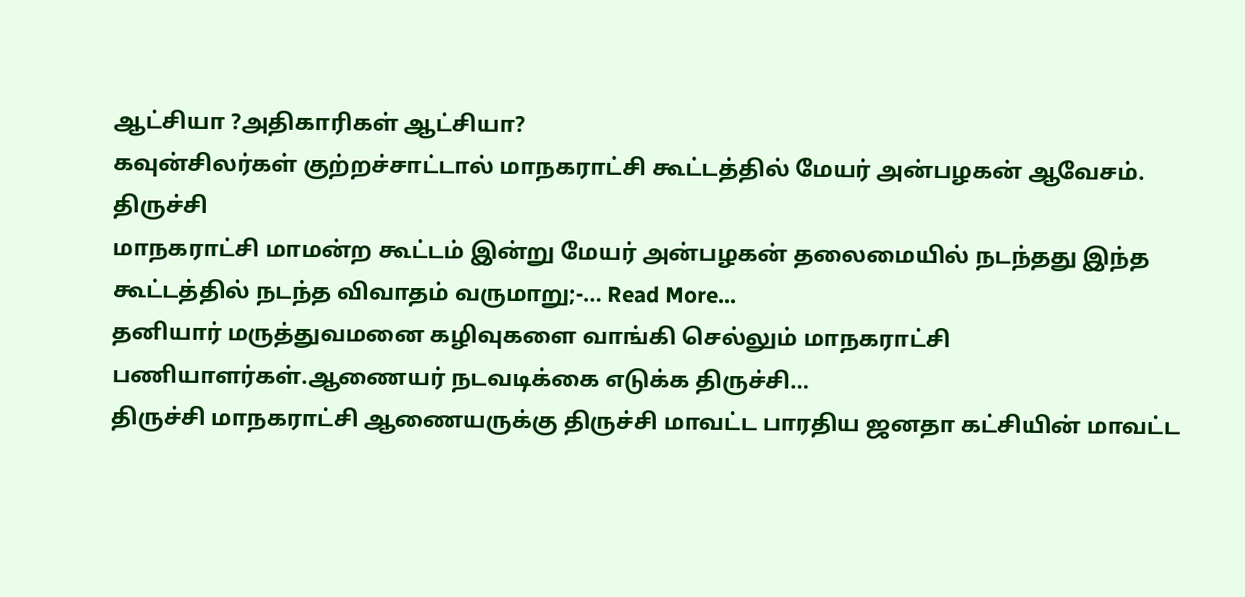ஆட்சியா ?அதிகாரிகள் ஆட்சியா?
கவுன்சிலர்கள் குற்றச்சாட்டால் மாநகராட்சி கூட்டத்தில் மேயர் அன்பழகன் ஆவேசம்.
திருச்சி
மாநகராட்சி மாமன்ற கூட்டம் இன்று மேயர் அன்பழகன் தலைமையில் நடந்தது இந்த கூட்டத்தில் நடந்த விவாதம் வருமாறு;-… Read More...
தனியார் மருத்துவமனை கழிவுகளை வாங்கி செல்லும் மாநகராட்சி பணியாளர்கள்.ஆணையர் நடவடிக்கை எடுக்க திருச்சி…
திருச்சி மாநகராட்சி ஆணையருக்கு திருச்சி மாவட்ட பாரதிய ஜனதா கட்சியின் மாவட்ட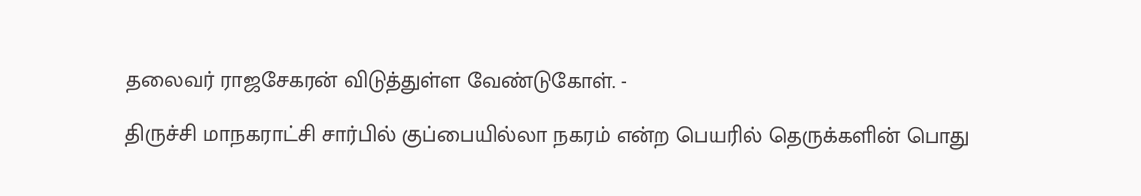தலைவர் ராஜசேகரன் விடுத்துள்ள வேண்டுகோள். -

திருச்சி மாநகராட்சி சார்பில் குப்பையில்லா நகரம் என்ற பெயரில் தெருக்களின் பொது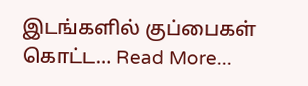இடங்களில் குப்பைகள் கொட்ட… Read More...